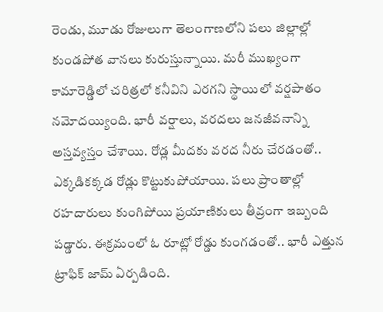రెండు, మూడు రోజులుగా తెలంగాణలోని పలు జిల్లాల్లో కుండపోత వానలు కురుస్తున్నాయి. మరీ ముఖ్యంగా కామారెడ్డిలో చరిత్రలో కనీవిని ఎరగని స్థాయిలో వర్షపాతం నమోదయ్యింది. భారీ వర్షాలు, వరదలు జనజీవనాన్ని అస్తవ్యస్తం చేశాయి. రోడ్ల మీదకు వరద నీరు చేరడంతో.. ఎక్కడికక్కడ రోడ్లు కొట్టుకుపోయాయి. పలు ప్రాంతాల్లో రహదారులు కుంగిపోయి ప్రయాణికులు తీవ్రంగా ఇబ్బంది పడ్డారు. ఈక్రమంలో ఓ రూట్లో రోడ్డు కుంగడంతో.. భారీ ఎత్తున ట్రాఫిక్ జామ్ ఏర్పడింది.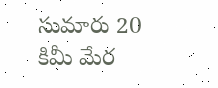సుమారు 20 కిమీ మేర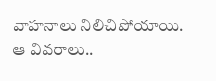వాహనాలు నిలిచిపోయాయి. ఆ వివరాలు..